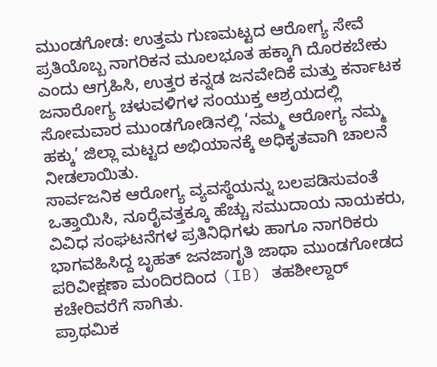ಮುಂಡಗೋಡ: ಉತ್ತಮ ಗುಣಮಟ್ಟದ ಆರೋಗ್ಯ ಸೇವೆ ಪ್ರತಿಯೊಬ್ಬ ನಾಗರಿಕನ ಮೂಲಭೂತ ಹಕ್ಕಾಗಿ ದೊರಕಬೇಕು ಎಂದು ಆಗ್ರಹಿಸಿ, ಉತ್ತರ ಕನ್ನಡ ಜನವೇದಿಕೆ ಮತ್ತು ಕರ್ನಾಟಕ ಜನಾರೋಗ್ಯ ಚಳುವಳಿಗಳ ಸಂಯುಕ್ತ ಆಶ್ರಯದಲ್ಲಿ ಸೋಮವಾರ ಮುಂಡಗೋಡಿನಲ್ಲಿ ‘ನಮ್ಮ ಆರೋಗ್ಯ ನಮ್ಮ ಹಕ್ಕು’ ಜಿಲ್ಲಾ ಮಟ್ಟದ ಅಭಿಯಾನಕ್ಕೆ ಅಧಿಕೃತವಾಗಿ ಚಾಲನೆ ನೀಡಲಾಯಿತು.
ಸಾರ್ವಜನಿಕ ಆರೋಗ್ಯ ವ್ಯವಸ್ಥೆಯನ್ನು ಬಲಪಡಿಸುವಂತೆ ಒತ್ತಾಯಿಸಿ, ನೂರೈವತ್ತಕ್ಕೂ ಹೆಚ್ಚು ಸಮುದಾಯ ನಾಯಕರು, ವಿವಿಧ ಸಂಘಟನೆಗಳ ಪ್ರತಿನಿಧಿಗಳು ಹಾಗೂ ನಾಗರಿಕರು ಭಾಗವಹಿಸಿದ್ದ ಬೃಹತ್ ಜನಜಾಗೃತಿ ಜಾಥಾ ಮುಂಡಗೋಡದ ಪರಿವೀಕ್ಷಣಾ ಮಂದಿರದಿಂದ (IB) ತಹಶೀಲ್ದಾರ್ ಕಚೇರಿವರೆಗೆ ಸಾಗಿತು.
ಪ್ರಾಥಮಿಕ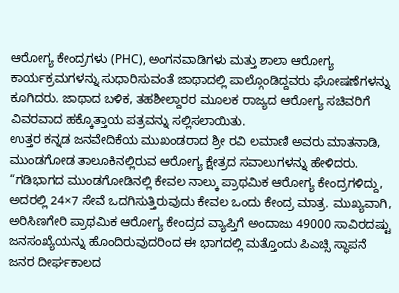ಆರೋಗ್ಯ ಕೇಂದ್ರಗಳು (PHC), ಅಂಗನವಾಡಿಗಳು ಮತ್ತು ಶಾಲಾ ಆರೋಗ್ಯ ಕಾರ್ಯಕ್ರಮಗಳನ್ನು ಸುಧಾರಿಸುವಂತೆ ಜಾಥಾದಲ್ಲಿ ಪಾಲ್ಗೊಂಡಿದ್ದವರು ಘೋಷಣೆಗಳನ್ನು ಕೂಗಿದರು. ಜಾಥಾದ ಬಳಿಕ, ತಹಶೀಲ್ದಾರರ ಮೂಲಕ ರಾಜ್ಯದ ಆರೋಗ್ಯ ಸಚಿವರಿಗೆ ವಿವರವಾದ ಹಕ್ಕೊತ್ತಾಯ ಪತ್ರವನ್ನು ಸಲ್ಲಿಸಲಾಯಿತು.
ಉತ್ತರ ಕನ್ನಡ ಜನವೇದಿಕೆಯ ಮುಖಂಡರಾದ ಶ್ರೀ ರವಿ ಲಮಾಣಿ ಅವರು ಮಾತನಾಡಿ, ಮುಂಡಗೋಡ ತಾಲೂಕಿನಲ್ಲಿರುವ ಆರೋಗ್ಯ ಕ್ಷೇತ್ರದ ಸವಾಲುಗಳನ್ನು ಹೇಳಿದರು. “ಗಡಿಭಾಗದ ಮುಂಡಗೋಡಿನಲ್ಲಿ ಕೇವಲ ನಾಲ್ಕು ಪ್ರಾಥಮಿಕ ಆರೋಗ್ಯ ಕೇಂದ್ರಗಳಿದ್ದು, ಅದರಲ್ಲಿ 24×7 ಸೇವೆ ಒದಗಿಸುತ್ತಿರುವುದು ಕೇವಲ ಒಂದು ಕೇಂದ್ರ ಮಾತ್ರ. ಮುಖ್ಯವಾಗಿ, ಅರಿಸಿಣಗೇರಿ ಪ್ರಾಥಮಿಕ ಆರೋಗ್ಯ ಕೇಂದ್ರದ ವ್ಯಾಪ್ತಿಗೆ ಅಂದಾಜು 49000 ಸಾವಿರದಷ್ಟು ಜನಸಂಖ್ಯೆಯನ್ನು ಹೊಂದಿರುವುದರಿಂದ ಈ ಭಾಗದಲ್ಲಿ ಮತ್ತೊಂದು ಪಿಎಚ್ಸಿ ಸ್ಥಾಪನೆ ಜನರ ದೀರ್ಘಕಾಲದ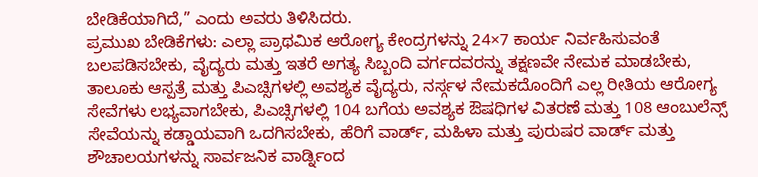ಬೇಡಿಕೆಯಾಗಿದೆ,” ಎಂದು ಅವರು ತಿಳಿಸಿದರು.
ಪ್ರಮುಖ ಬೇಡಿಕೆಗಳು: ಎಲ್ಲಾ ಪ್ರಾಥಮಿಕ ಆರೋಗ್ಯ ಕೇಂದ್ರಗಳನ್ನು 24×7 ಕಾರ್ಯ ನಿರ್ವಹಿಸುವಂತೆ ಬಲಪಡಿಸಬೇಕು, ವೈದ್ಯರು ಮತ್ತು ಇತರೆ ಅಗತ್ಯ ಸಿಬ್ಬಂದಿ ವರ್ಗದವರನ್ನು ತಕ್ಷಣವೇ ನೇಮಕ ಮಾಡಬೇಕು, ತಾಲೂಕು ಆಸ್ಪತ್ರೆ ಮತ್ತು ಪಿಎಚ್ಸಿಗಳಲ್ಲಿ ಅವಶ್ಯಕ ವೈದ್ಯರು, ನರ್ಸ್ಗಳ ನೇಮಕದೊಂದಿಗೆ ಎಲ್ಲ ರೀತಿಯ ಆರೋಗ್ಯ ಸೇವೆಗಳು ಲಭ್ಯವಾಗಬೇಕು, ಪಿಎಚ್ಸಿಗಳಲ್ಲಿ 104 ಬಗೆಯ ಅವಶ್ಯಕ ಔಷಧಿಗಳ ವಿತರಣೆ ಮತ್ತು 108 ಆಂಬುಲೆನ್ಸ್ ಸೇವೆಯನ್ನು ಕಡ್ಡಾಯವಾಗಿ ಒದಗಿಸಬೇಕು, ಹೆರಿಗೆ ವಾರ್ಡ್, ಮಹಿಳಾ ಮತ್ತು ಪುರುಷರ ವಾರ್ಡ್ ಮತ್ತು ಶೌಚಾಲಯಗಳನ್ನು ಸಾರ್ವಜನಿಕ ವಾರ್ಡ್ನಿಂದ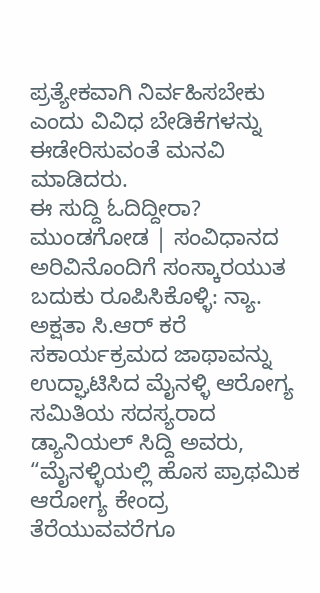ಪ್ರತ್ಯೇಕವಾಗಿ ನಿರ್ವಹಿಸಬೇಕು ಎಂದು ವಿವಿಧ ಬೇಡಿಕೆಗಳನ್ನು ಈಡೇರಿಸುವಂತೆ ಮನವಿ ಮಾಡಿದರು.
ಈ ಸುದ್ದಿ ಓದಿದ್ದೀರಾ? ಮುಂಡಗೋಡ | ಸಂವಿಧಾನದ ಅರಿವಿನೊಂದಿಗೆ ಸಂಸ್ಕಾರಯುತ ಬದುಕು ರೂಪಿಸಿಕೊಳ್ಳಿ: ನ್ಯಾ. ಅಕ್ಷತಾ ಸಿ.ಆರ್ ಕರೆ
ಸಕಾರ್ಯಕ್ರಮದ ಜಾಥಾವನ್ನು ಉದ್ಘಾಟಿಸಿದ ಮೈನಳ್ಳಿ ಆರೋಗ್ಯ ಸಮಿತಿಯ ಸದಸ್ಯರಾದ ಡ್ಯಾನಿಯಲ್ ಸಿದ್ದಿ ಅವರು, “ಮೈನಳ್ಳಿಯಲ್ಲಿ ಹೊಸ ಪ್ರಾಥಮಿಕ ಆರೋಗ್ಯ ಕೇಂದ್ರ ತೆರೆಯುವವರೆಗೂ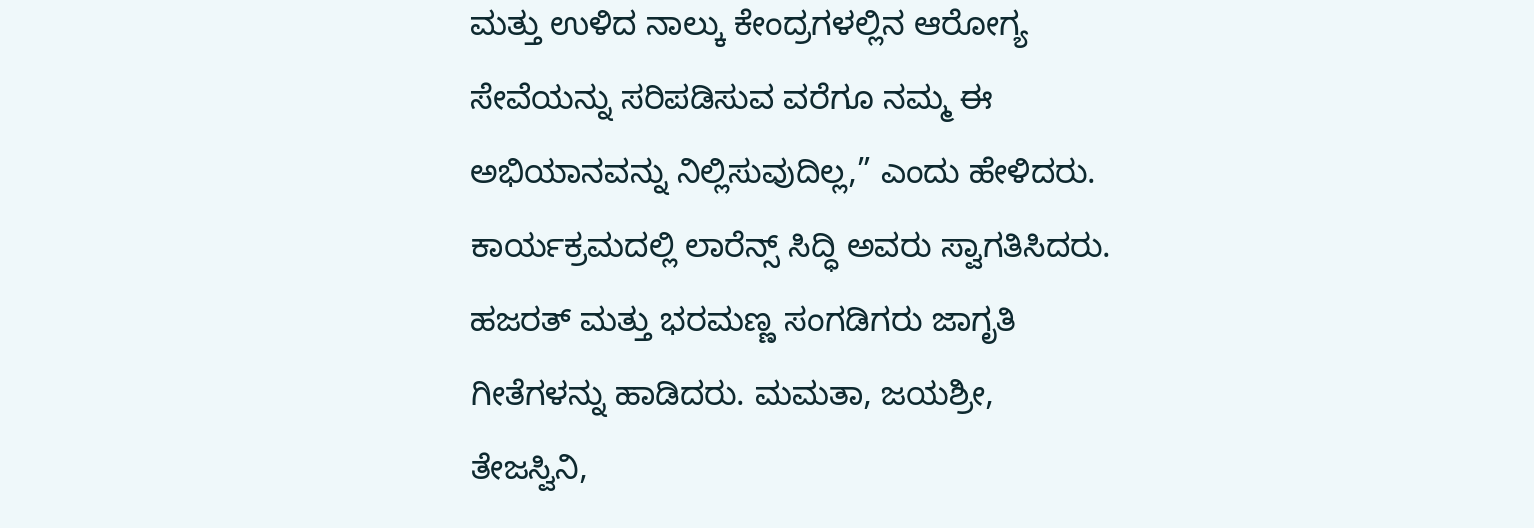ಮತ್ತು ಉಳಿದ ನಾಲ್ಕು ಕೇಂದ್ರಗಳಲ್ಲಿನ ಆರೋಗ್ಯ ಸೇವೆಯನ್ನು ಸರಿಪಡಿಸುವ ವರೆಗೂ ನಮ್ಮ ಈ ಅಭಿಯಾನವನ್ನು ನಿಲ್ಲಿಸುವುದಿಲ್ಲ,” ಎಂದು ಹೇಳಿದರು.
ಕಾರ್ಯಕ್ರಮದಲ್ಲಿ ಲಾರೆನ್ಸ್ ಸಿದ್ಧಿ ಅವರು ಸ್ವಾಗತಿಸಿದರು. ಹಜರತ್ ಮತ್ತು ಭರಮಣ್ಣ ಸಂಗಡಿಗರು ಜಾಗೃತಿ ಗೀತೆಗಳನ್ನು ಹಾಡಿದರು. ಮಮತಾ, ಜಯಶ್ರೀ, ತೇಜಸ್ವಿನಿ,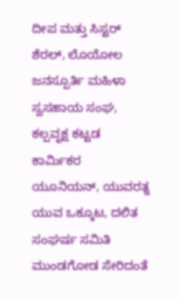ದೀಪ ಮತ್ತು ಸಿಸ್ಟರ್ ಶೆರಲ್, ಲೊಯೋಲ ಜನಸ್ಪೂರ್ತಿ ಮಹಿಳಾ ಸ್ವಸಹಾಯ ಸಂಘ, ಕಲ್ಪವೃಕ್ಷ ಕಟ್ಟಡ ಕಾರ್ಮಿಕರ ಯೂನಿಯನ್, ಯುವರತ್ನ ಯುವ ಒಕ್ಕೂಟ, ದಲಿತ ಸಂಘರ್ಷ ಸಮಿತಿ ಮುಂಡಗೋಡ ಸೇರಿದಂತೆ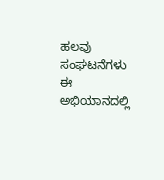ಹಲವು ಸಂಘಟನೆಗಳು ಈ ಅಭಿಯಾನದಲ್ಲಿ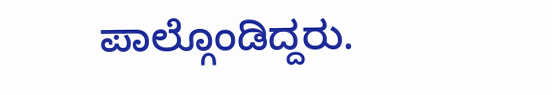ಪಾಲ್ಗೊಂಡಿದ್ದರು.